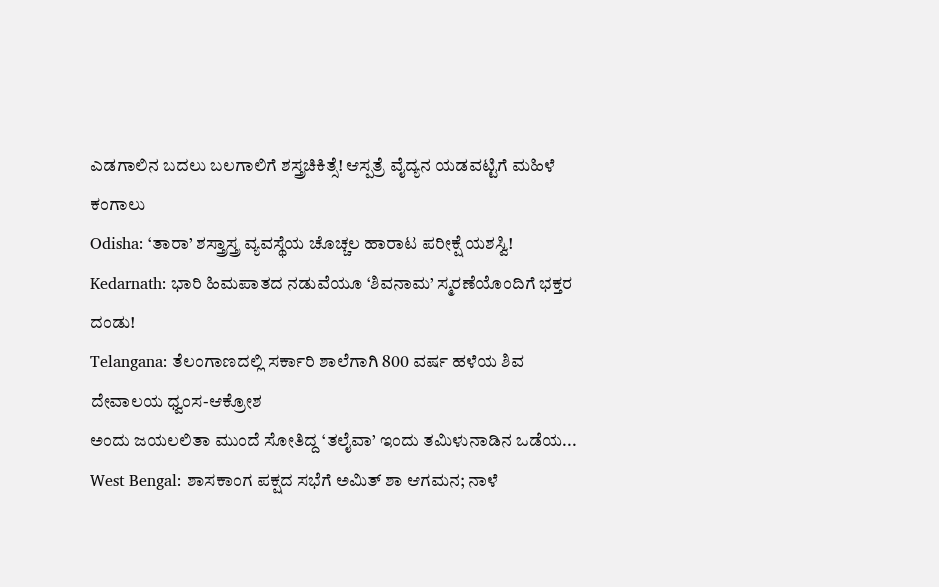ಎಡಗಾಲಿನ ಬದಲು ಬಲಗಾಲಿಗೆ ಶಸ್ತ್ರಚಿಕಿತ್ಸೆ! ಆಸ್ಪತ್ರೆ ವೈದ್ಯನ ಯಡವಟ್ಟಿಗೆ ಮಹಿಳೆ ಕಂಗಾಲು
Odisha: ‘ತಾರಾ’ ಶಸ್ತ್ರಾಸ್ತ್ರ ವ್ಯವಸ್ಥೆಯ ಚೊಚ್ಚಲ ಹಾರಾಟ ಪರೀಕ್ಷೆ ಯಶಸ್ವಿ!
Kedarnath: ಭಾರಿ ಹಿಮಪಾತದ ನಡುವೆಯೂ ‘ಶಿವನಾಮ’ ಸ್ಮರಣೆಯೊಂದಿಗೆ ಭಕ್ತರ ದಂಡು!
Telangana: ತೆಲಂಗಾಣದಲ್ಲಿ ಸರ್ಕಾರಿ ಶಾಲೆಗಾಗಿ 800 ವರ್ಷ ಹಳೆಯ ಶಿವ ದೇವಾಲಯ ಧ್ವಂಸ-ಆಕ್ರೋಶ
ಅಂದು ಜಯಲಲಿತಾ ಮುಂದೆ ಸೋತಿದ್ದ ‘ತಲೈವಾ’ ಇಂದು ತಮಿಳುನಾಡಿನ ಒಡೆಯ...
West Bengal: ಶಾಸಕಾಂಗ ಪಕ್ಷದ ಸಭೆಗೆ ಅಮಿತ್ ಶಾ ಆಗಮನ; ನಾಳೆ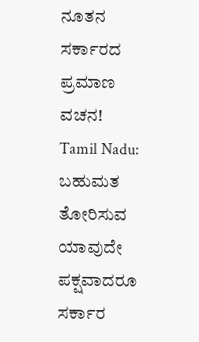ನೂತನ ಸರ್ಕಾರದ ಪ್ರಮಾಣ ವಚನ!
Tamil Nadu: ಬಹುಮತ ತೋರಿಸುವ ಯಾವುದೇ ಪಕ್ಷವಾದರೂ ಸರ್ಕಾರ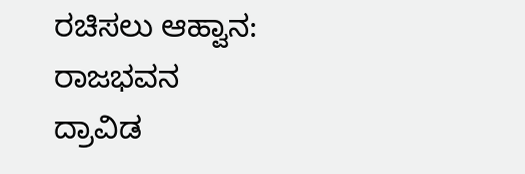ರಚಿಸಲು ಆಹ್ವಾನ: ರಾಜಭವನ
ದ್ರಾವಿಡ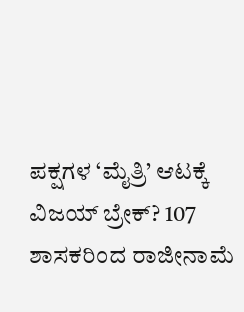ಪಕ್ಷಗಳ ‘ಮೈತ್ರಿ’ ಆಟಕ್ಕೆ ವಿಜಯ್ ಬ್ರೇಕ್? 107 ಶಾಸಕರಿಂದ ರಾಜೀನಾಮೆ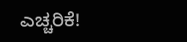ಎಚ್ಚರಿಕೆ!